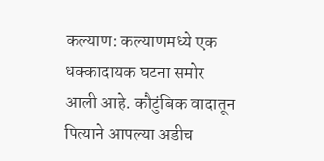कल्याण: कल्याणमध्ये एक धक्कादायक घटना समोर आली आहे. कौटुंबिक वादातून पित्याने आपल्या अडीच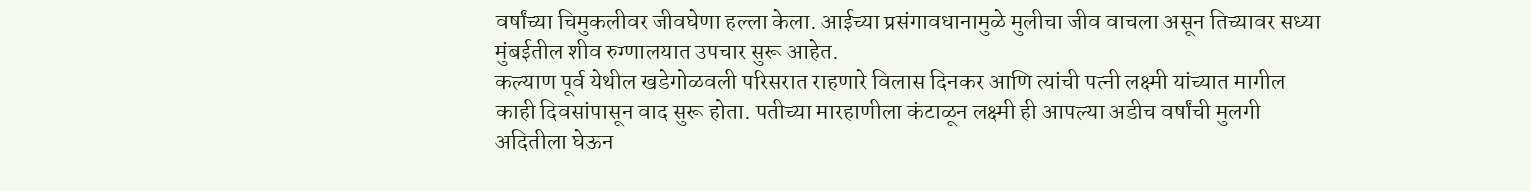वर्षांच्या चिमुकलीवर जीवघेणा हल्ला केला. आईच्या प्रसंगावधानामुळे मुलीचा जीव वाचला असून तिच्यावर सध्या मुंबईतील शीव रुग्णालयात उपचार सुरू आहेत.
कल्याण पूर्व येथील खडेगोळवली परिसरात राहणारे विलास दिनकर आणि त्यांची पत्नी लक्ष्मी यांच्यात मागील काही दिवसांपासून वाद सुरू होता. पतीच्या मारहाणीला कंटाळून लक्ष्मी ही आपल्या अडीच वर्षांची मुलगी अदितीला घेऊन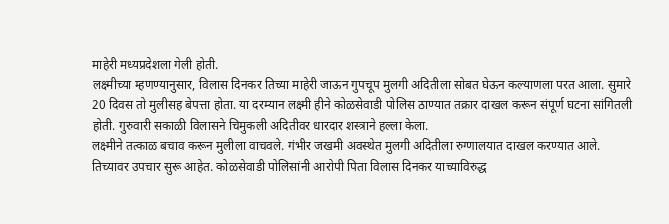माहेरी मध्यप्रदेशला गेली होती.
लक्ष्मीच्या म्हणण्यानुसार, विलास दिनकर तिच्या माहेरी जाऊन गुपचूप मुलगी अदितीला सोबत घेऊन कल्याणला परत आला. सुमारे 20 दिवस तो मुलीसह बेपत्ता होता. या दरम्यान लक्ष्मी हीने कोळसेवाडी पोलिस ठाण्यात तक्रार दाखल करून संपूर्ण घटना सांगितली होती. गुरुवारी सकाळी विलासने चिमुकली अदितीवर धारदार शस्त्राने हल्ला केला.
लक्ष्मीने तत्काळ बचाव करून मुलीला वाचवले. गंभीर जखमी अवस्थेत मुलगी अदितीला रुग्णालयात दाखल करण्यात आले. तिच्यावर उपचार सुरू आहेत. कोळसेवाडी पोलिसांनी आरोपी पिता विलास दिनकर याच्याविरुद्ध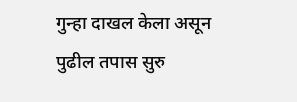गुन्हा दाखल केला असून पुढील तपास सुरु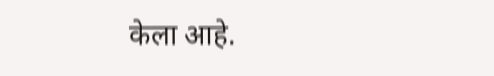केला आहे.